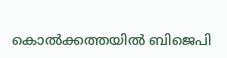കൊൽക്കത്തയിൽ ബിജെപി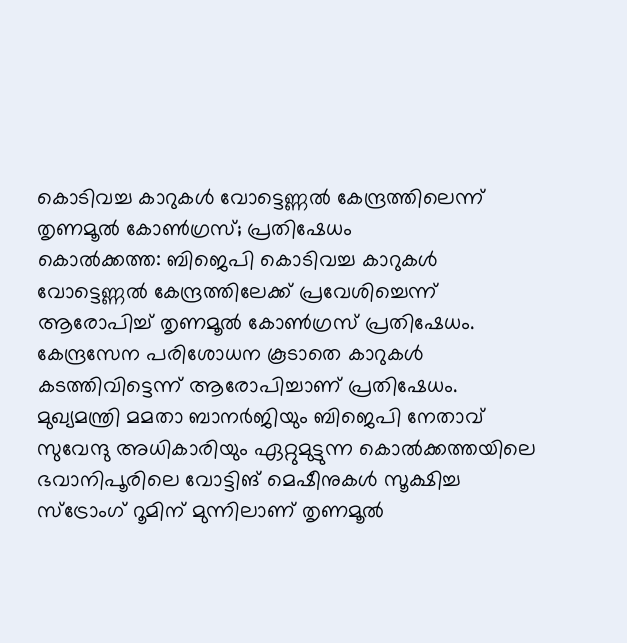കൊടിവച്ച കാറുകൾ വോട്ടെണ്ണൽ കേന്ദ്രത്തിലെന്ന് തൃണമൂൽ കോൺഗ്രസ്; പ്രതിഷേധം
കൊൽക്കത്ത: ബിജെപി കൊടിവച്ച കാറുകൾ വോട്ടെണ്ണൽ കേന്ദ്രത്തിലേക്ക് പ്രവേശിച്ചെന്ന് ആരോപിച്ച് തൃണമൂൽ കോൺഗ്രസ് പ്രതിഷേധം. കേന്ദ്രസേന പരിശോധന കൂടാതെ കാറുകൾ കടത്തിവിട്ടെന്ന് ആരോപിച്ചാണ് പ്രതിഷേധം. മുഖ്യമന്ത്രി മമതാ ബാനർജിയും ബിജെപി നേതാവ് സുവേന്ദു അധികാരിയും ഏറ്റുമുട്ടുന്ന കൊൽക്കത്തയിലെ ഭവാനിപൂരിലെ വോട്ടിങ് മെഷീനുകൾ സൂക്ഷിച്ച സ്ട്രോംഗ് റൂമിന് മുന്നിലാണ് തൃണമൂൽ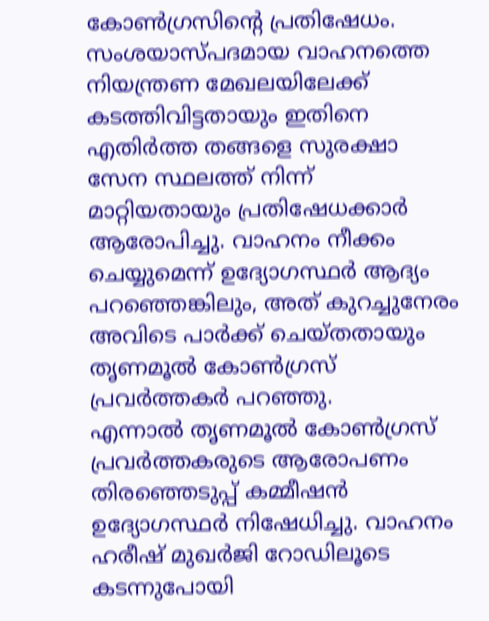കോൺഗ്രസിന്റെ പ്രതിഷേധം.
സംശയാസ്പദമായ വാഹനത്തെ നിയന്ത്രണ മേഖലയിലേക്ക് കടത്തിവിട്ടതായും ഇതിനെ എതിർത്ത തങ്ങളെ സുരക്ഷാ സേന സ്ഥലത്ത് നിന്ന് മാറ്റിയതായും പ്രതിഷേധക്കാർ ആരോപിച്ചു. വാഹനം നീക്കം ചെയ്യുമെന്ന് ഉദ്യോഗസ്ഥർ ആദ്യം പറഞ്ഞെങ്കിലും, അത് കുറച്ചുനേരം അവിടെ പാർക്ക് ചെയ്തതായും തൃണമൂൽ കോൺഗ്രസ് പ്രവർത്തകർ പറഞ്ഞു.
എന്നാൽ തൃണമൂൽ കോൺഗ്രസ് പ്രവർത്തകരുടെ ആരോപണം തിരഞ്ഞെടുപ്പ് കമ്മീഷൻ ഉദ്യോഗസ്ഥർ നിഷേധിച്ചു. വാഹനം ഹരീഷ് മുഖർജി റോഡിലൂടെ കടന്നുപോയി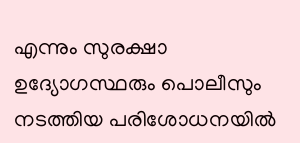എന്നും സുരക്ഷാ ഉദ്യോഗസ്ഥരും പൊലീസും നടത്തിയ പരിശോധനയിൽ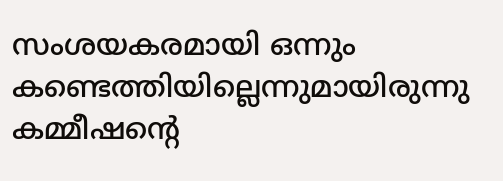സംശയകരമായി ഒന്നും കണ്ടെത്തിയില്ലെന്നുമായിരുന്നു കമ്മീഷന്റെ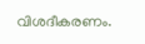വിശദീകരണം.